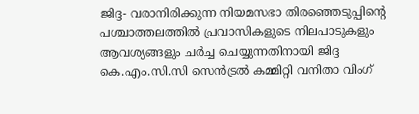ജിദ്ദ- വരാനിരിക്കുന്ന നിയമസഭാ തിരഞ്ഞെടുപ്പിന്റെ പശ്ചാത്തലത്തിൽ പ്രവാസികളുടെ നിലപാടുകളും ആവശ്യങ്ങളും ചർച്ച ചെയ്യുന്നതിനായി ജിദ്ദ കെ.എം.സി.സി സെൻട്രൽ കമ്മിറ്റി വനിതാ വിംഗ്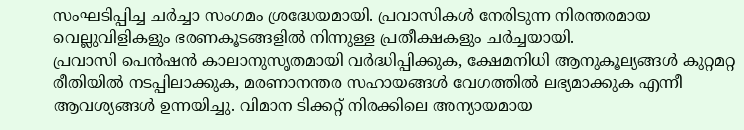സംഘടിപ്പിച്ച ചർച്ചാ സംഗമം ശ്രദ്ധേയമായി. പ്രവാസികൾ നേരിടുന്ന നിരന്തരമായ വെല്ലുവിളികളും ഭരണകൂടങ്ങളിൽ നിന്നുള്ള പ്രതീക്ഷകളും ചർച്ചയായി.
പ്രവാസി പെൻഷൻ കാലാനുസൃതമായി വർദ്ധിപ്പിക്കുക, ക്ഷേമനിധി ആനുകൂല്യങ്ങൾ കുറ്റമറ്റ രീതിയിൽ നടപ്പിലാക്കുക, മരണാനന്തര സഹായങ്ങൾ വേഗത്തിൽ ലഭ്യമാക്കുക എന്നീ ആവശ്യങ്ങൾ ഉന്നയിച്ചു. വിമാന ടിക്കറ്റ് നിരക്കിലെ അന്യായമായ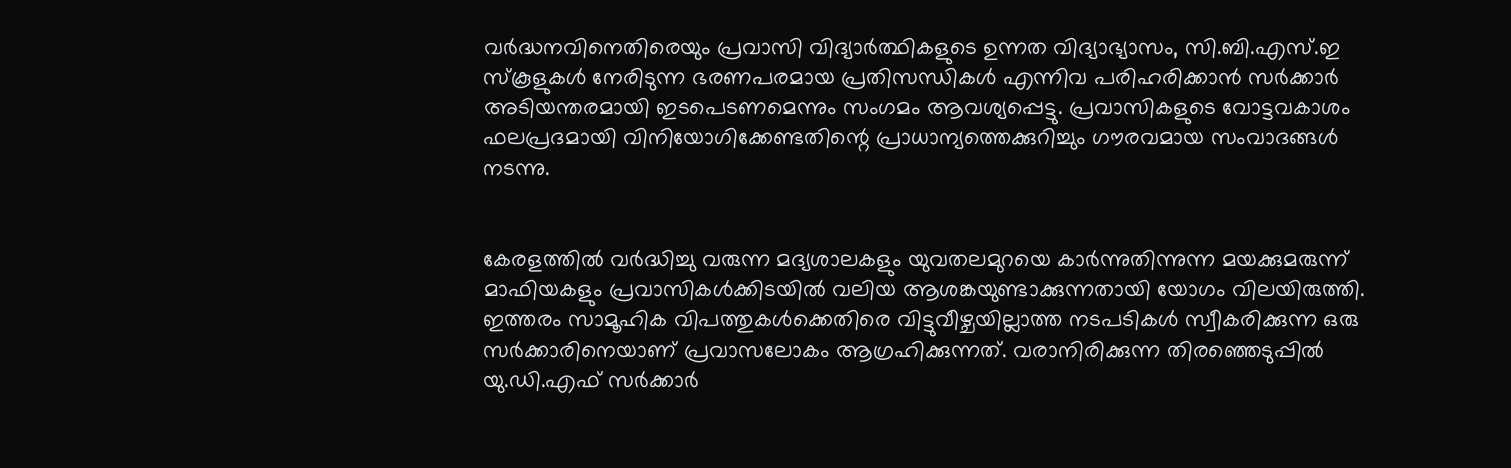വർദ്ധനവിനെതിരെയും പ്രവാസി വിദ്യാർത്ഥികളുടെ ഉന്നത വിദ്യാഭ്യാസം, സി.ബി.എസ്.ഇ സ്കൂളുകൾ നേരിടുന്ന ഭരണപരമായ പ്രതിസന്ധികൾ എന്നിവ പരിഹരിക്കാൻ സർക്കാർ അടിയന്തരമായി ഇടപെടണമെന്നും സംഗമം ആവശ്യപ്പെട്ടു. പ്രവാസികളുടെ വോട്ടവകാശം ഫലപ്രദമായി വിനിയോഗിക്കേണ്ടതിന്റെ പ്രാധാന്യത്തെക്കുറിച്ചും ഗൗരവമായ സംവാദങ്ങൾ നടന്നു.


കേരളത്തിൽ വർദ്ധിച്ചു വരുന്ന മദ്യശാലകളും യുവതലമുറയെ കാർന്നുതിന്നുന്ന മയക്കുമരുന്ന് മാഫിയകളും പ്രവാസികൾക്കിടയിൽ വലിയ ആശങ്കയുണ്ടാക്കുന്നതായി യോഗം വിലയിരുത്തി. ഇത്തരം സാമൂഹിക വിപത്തുകൾക്കെതിരെ വിട്ടുവീഴ്ചയില്ലാത്ത നടപടികൾ സ്വീകരിക്കുന്ന ഒരു സർക്കാരിനെയാണ് പ്രവാസലോകം ആഗ്രഹിക്കുന്നത്. വരാനിരിക്കുന്ന തിരഞ്ഞെടുപ്പിൽ യു.ഡി.എഫ് സർക്കാർ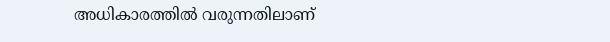അധികാരത്തിൽ വരുന്നതിലാണ്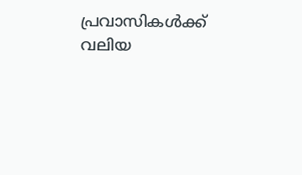പ്രവാസികൾക്ക് വലിയ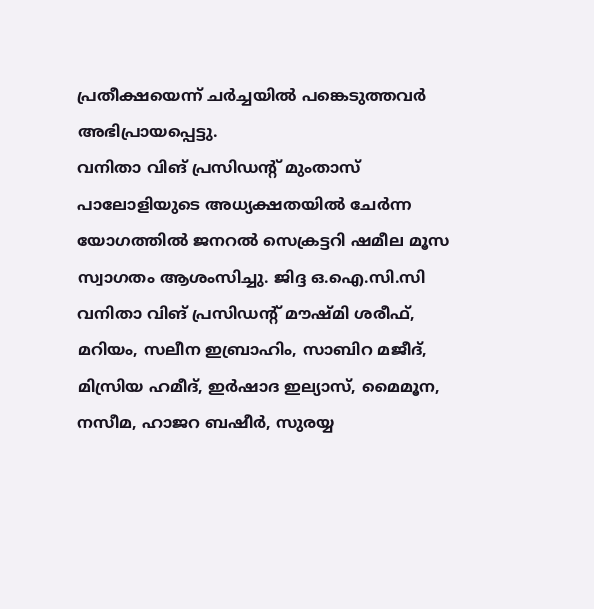പ്രതീക്ഷയെന്ന് ചർച്ചയിൽ പങ്കെടുത്തവർ അഭിപ്രായപ്പെട്ടു.
വനിതാ വിങ് പ്രസിഡന്റ് മുംതാസ് പാലോളിയുടെ അധ്യക്ഷതയിൽ ചേർന്ന യോഗത്തിൽ ജനറൽ സെക്രട്ടറി ഷമീല മൂസ സ്വാഗതം ആശംസിച്ചു. ജിദ്ദ ഒ.ഐ.സി.സി വനിതാ വിങ് പ്രസിഡന്റ് മൗഷ്മി ശരീഫ്, മറിയം, സലീന ഇബ്രാഹിം, സാബിറ മജീദ്, മിസ്രിയ ഹമീദ്, ഇർഷാദ ഇല്യാസ്, മൈമൂന, നസീമ, ഹാജറ ബഷീർ, സുരയ്യ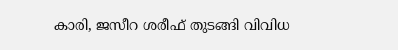കാരി, ജസീറ ശരീഫ് തുടങ്ങി വിവിധ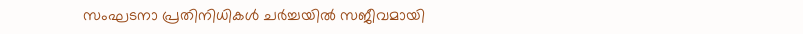സംഘടനാ പ്രതിനിധികൾ ചർച്ചയിൽ സജീവമായി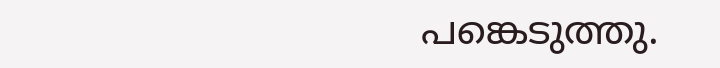പങ്കെടുത്തു.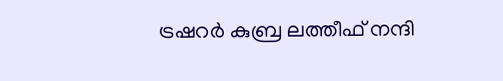ട്രഷറർ കുബ്ര ലത്തീഫ് നന്ദി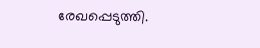രേഖപ്പെടുത്തി.